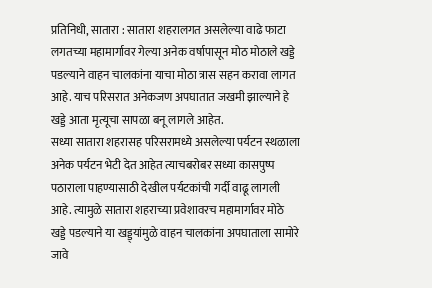प्रतिनिधी, सातारा : सातारा शहरालगत असलेल्या वाढे फाटा लगतच्या महामार्गावर गेल्या अनेक वर्षापासून मोठ मोठाले खड्डे पडल्याने वाहन चालकांना याचा मोठा त्रास सहन करावा लागत आहे. याच परिसरात अनेकजण अपघातात जखमी झाल्याने हे खड्डे आता मृत्यूचा सापळा बनू लागले आहेत.
सध्या सातारा शहरासह परिसरामध्ये असलेल्या पर्यटन स्थळाला अनेक पर्यटन भेटी देत आहेत त्याचबरोबर सध्या कासपुष्प पठाराला पाहण्यासाठी देखील पर्यटकांची गर्दी वाढू लागली आहे. त्यामुळे सातारा शहराच्या प्रवेशावरच महामार्गावर मोठे खड्डे पडल्याने या खड्ड्यांमुळे वाहन चालकांना अपघाताला सामोरे जावे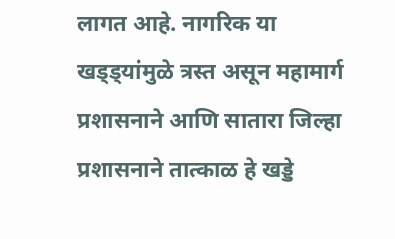लागत आहे. नागरिक या खड्ड्यांमुळे त्रस्त असून महामार्ग प्रशासनाने आणि सातारा जिल्हा प्रशासनाने तात्काळ हे खड्डे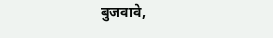बुजवावे,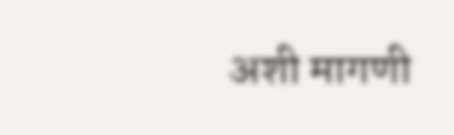अशी मागणी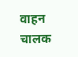वाहन चालक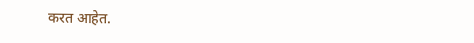करत आहेत.